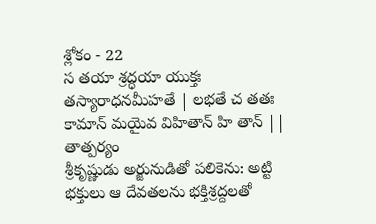శ్లోకం - 22
స తయా శ్రద్ధయా యుక్తః తస్యారాధనమీహతే | లభతే చ తతః కామాన్ మయైవ విహితాన్ హి తాన్ ||
తాత్పర్యం
శ్రీకృష్ణుడు అర్జునుడితో పలికెను: అట్టి భక్తులు ఆ దేవతలను భక్తిశ్రద్దలతో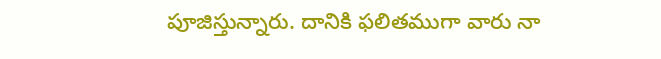పూజిస్తున్నారు. దానికి ఫలితముగా వారు నా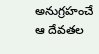అనుగ్రహంచే ఆ దేవతల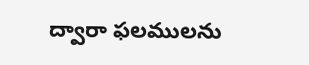ద్వారా ఫలములను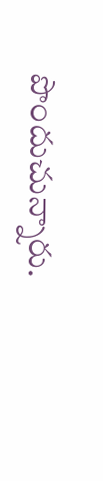పొందుచున్నారు.